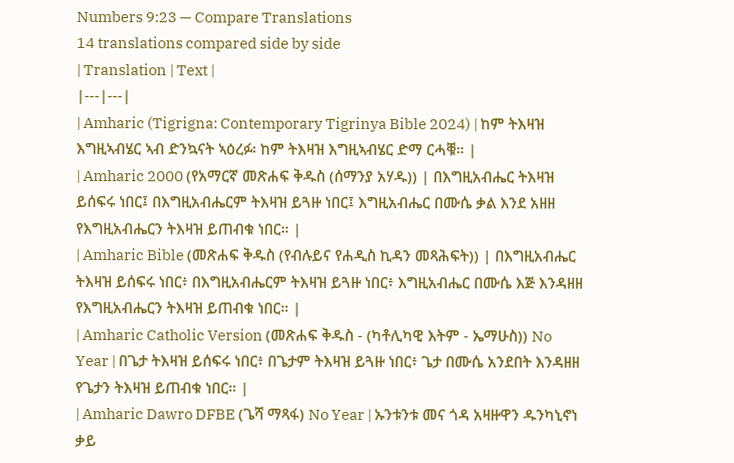Numbers 9:23 — Compare Translations
14 translations compared side by side
| Translation | Text |
|---|---|
| Amharic (Tigrigna: Contemporary Tigrinya Bible 2024) | ከም ትእዛዝ እግዚኣብሄር ኣብ ድንኳናት ኣዕረፉ፡ ከም ትእዛዝ እግዚኣብሄር ድማ ርሓቑ። |
| Amharic 2000 (የአማርኛ መጽሐፍ ቅዱስ (ሰማንያ አሃዱ)) | በእግዚአብሔር ትእዛዝ ይሰፍሩ ነበር፤ በእግዚአብሔርም ትእዛዝ ይጓዙ ነበር፤ እግዚአብሔር በሙሴ ቃል እንደ አዘዘ የእግዚአብሔርን ትእዛዝ ይጠብቁ ነበር። |
| Amharic Bible (መጽሐፍ ቅዱስ (የብሉይና የሐዲስ ኪዳን መጻሕፍት)) | በእግዚአብሔር ትእዛዝ ይሰፍሩ ነበር፥ በእግዚአብሔርም ትእዛዝ ይጓዙ ነበር፥ እግዚአብሔር በሙሴ እጅ እንዳዘዘ የእግዚአብሔርን ትእዛዝ ይጠብቁ ነበር። |
| Amharic Catholic Version (መጽሐፍ ቅዱስ - (ካቶሊካዊ እትም - ኤማሁስ)) No Year | በጌታ ትእዛዝ ይሰፍሩ ነበር፥ በጌታም ትእዛዝ ይጓዙ ነበር፥ ጌታ በሙሴ አንደበት እንዳዘዘ የጌታን ትእዛዝ ይጠብቁ ነበር። |
| Amharic Dawro DFBE (ጌሻ ማጻፋ) No Year | ኡንቱንቱ መና ጎዳ አዛዙዋን ዱንካኒኖነ ቃይ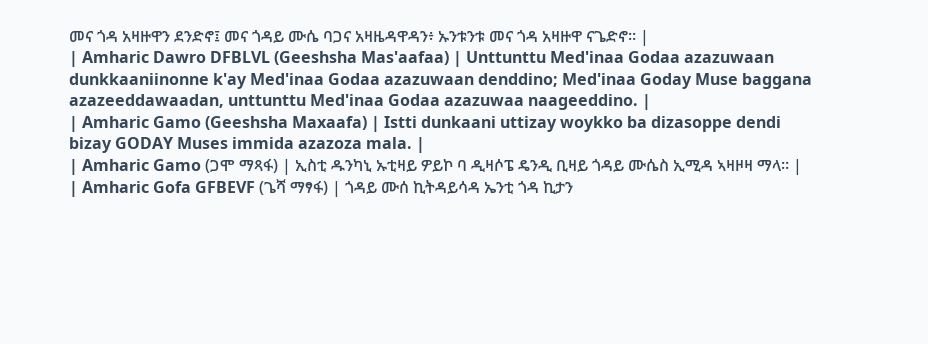መና ጎዳ አዛዙዋን ደንድኖ፤ መና ጎዳይ ሙሴ ባጋና አዛዜዳዋዳን፥ ኡንቱንቱ መና ጎዳ አዛዙዋ ናጌድኖ። |
| Amharic Dawro DFBLVL (Geeshsha Mas'aafaa) | Unttunttu Med'inaa Godaa azazuwaan dunkkaaniinonne k'ay Med'inaa Godaa azazuwaan denddino; Med'inaa Goday Muse baggana azazeeddawaadan, unttunttu Med'inaa Godaa azazuwaa naageeddino. |
| Amharic Gamo (Geeshsha Maxaafa) | Istti dunkaani uttizay woykko ba dizasoppe dendi bizay GODAY Muses immida azazoza mala. |
| Amharic Gamo (ጋሞ ማጻፋ) | ኢስቲ ዱንካኒ ኡቲዛይ ዎይኮ ባ ዲዛሶፔ ዴንዲ ቢዛይ ጎዳይ ሙሴስ ኢሚዳ ኣዛዞዛ ማላ። |
| Amharic Gofa GFBEVF (ጌሻ ማፃፋ) | ጎዳይ ሙሰ ኪትዳይሳዳ ኤንቲ ጎዳ ኪታን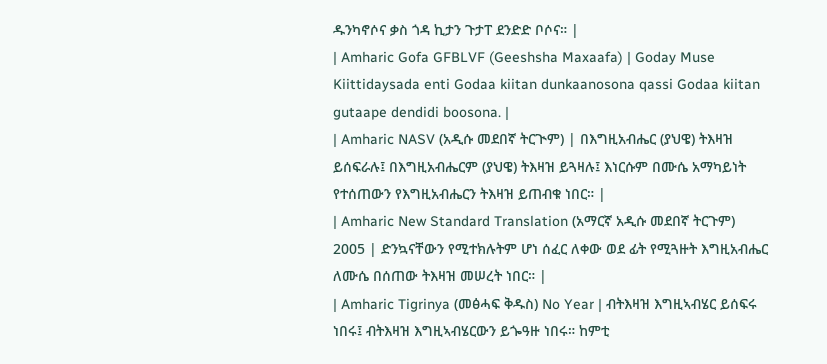ዱንካኖሶና ቃስ ጎዳ ኪታን ጉታፐ ደንድድ ቦሶና። |
| Amharic Gofa GFBLVF (Geeshsha Maxaafa) | Goday Muse Kiittidaysada enti Godaa kiitan dunkaanosona qassi Godaa kiitan gutaape dendidi boosona. |
| Amharic NASV (አዲሱ መደበኛ ትርጒም) | በእግዚአብሔር (ያህዌ) ትእዛዝ ይሰፍራሉ፤ በእግዚአብሔርም (ያህዌ) ትእዛዝ ይጓዛሉ፤ እነርሱም በሙሴ አማካይነት የተሰጠውን የእግዚአብሔርን ትእዛዝ ይጠብቁ ነበር። |
| Amharic New Standard Translation (አማርኛ አዲሱ መደበኛ ትርጉም) 2005 | ድንኳናቸውን የሚተክሉትም ሆነ ሰፈር ለቀው ወደ ፊት የሚጓዙት እግዚአብሔር ለሙሴ በሰጠው ትእዛዝ መሠረት ነበር። |
| Amharic Tigrinya (መፅሓፍ ቅዱስ) No Year | ብትእዛዝ እግዚኣብሄር ይሰፍሩ ነበሩ፤ ብትእዛዝ እግዚኣብሄርውን ይጐዓዙ ነበሩ። ከምቲ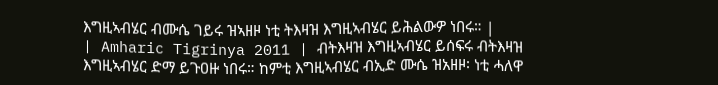እግዚኣብሄር ብሙሴ ገይሩ ዝኣዘዞ ነቲ ትእዛዝ እግዚኣብሄር ይሕልውዎ ነበሩ። |
| Amharic Tigrinya 2011 | ብትእዛዝ እግዚኣብሄር ይሰፍሩ ብትእዛዝ እግዚኣብሄር ድማ ይጉዐዙ ነበሩ። ከምቲ እግዚኣብሄር ብኢድ ሙሴ ዝአዘዞ፡ ነቲ ሓለዋ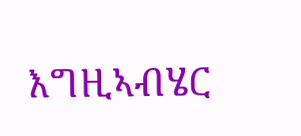እግዚኣብሄር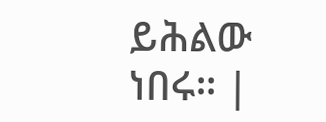ይሕልው ነበሩ። |